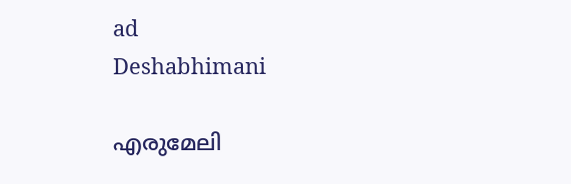ad
Deshabhimani

എരുമേലി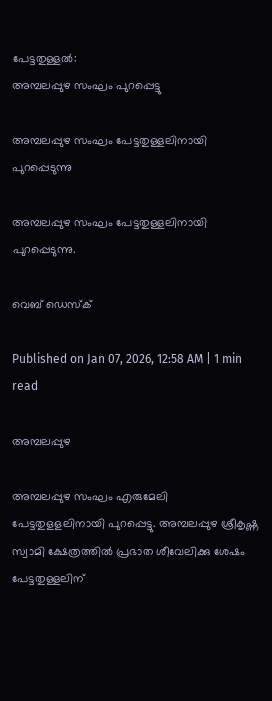പേട്ടതുള്ളൽ:
അമ്പലപ്പുഴ സംഘം പുറപ്പെട്ടു

അമ്പലപ്പുഴ സംഘം പേട്ടതുള്ളലിനായി പുറപ്പെടുന്നു

അമ്പലപ്പുഴ സംഘം പേട്ടതുള്ളലിനായി പുറപ്പെടുന്നു.

വെബ് ഡെസ്ക്

Published on Jan 07, 2026, 12:58 AM | 1 min read

അമ്പലപ്പുഴ

അമ്പലപ്പുഴ സംഘം എരുമേലി പേട്ടതുളളലിനായി പുറപ്പെട്ടു. അമ്പലപ്പുഴ ശ്രീകൃഷ്ണ സ്വാമി ക്ഷേത്രത്തിൽ പ്രഭാത ശീവേലിക്കു ശേഷം പേട്ടതുള്ളലിന്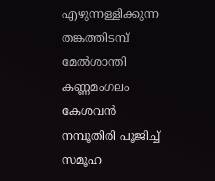എഴുന്നള്ളിക്കുന്ന തങ്കത്തിടമ്പ് മേൽശാന്തി കണ്ണമംഗലം കേശവൻ നമ്പൂതിരി പൂജിച്ച്‌ സമൂഹ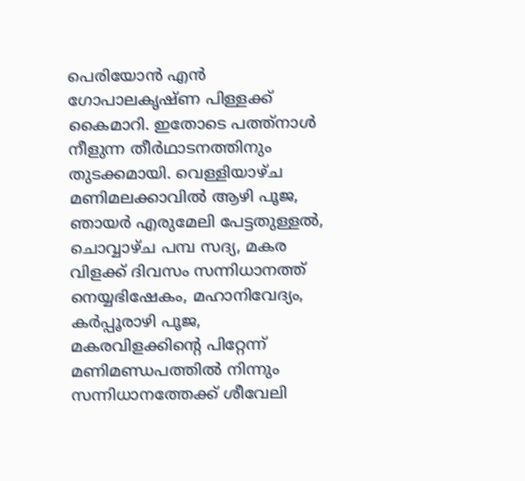പെരിയോൻ എൻ ഗോപാലകൃഷ്ണ പിള്ളക്ക് കൈമാറി. ഇതോടെ പത്ത്നാൾ നീളുന്ന തീർഥാടനത്തിനും തുടക്കമായി. വെള്ളിയാഴ്ച മണിമലക്കാവിൽ ആഴി പൂജ, ഞായർ എരുമേലി പേട്ടതുള്ളൽ, ചൊവ്വാഴ്ച പമ്പ സദ്യ, മകര വിളക്ക് ദിവസം സന്നിധാനത്ത് നെയ്യഭിഷേകം, മഹാനിവേദ്യം, കർപ്പൂരാഴി പൂജ, മകരവിളക്കിന്റെ പിറ്റേന്ന് മണിമണ്ഡപത്തിൽ നിന്നും സന്നിധാനത്തേക്ക് ശീവേലി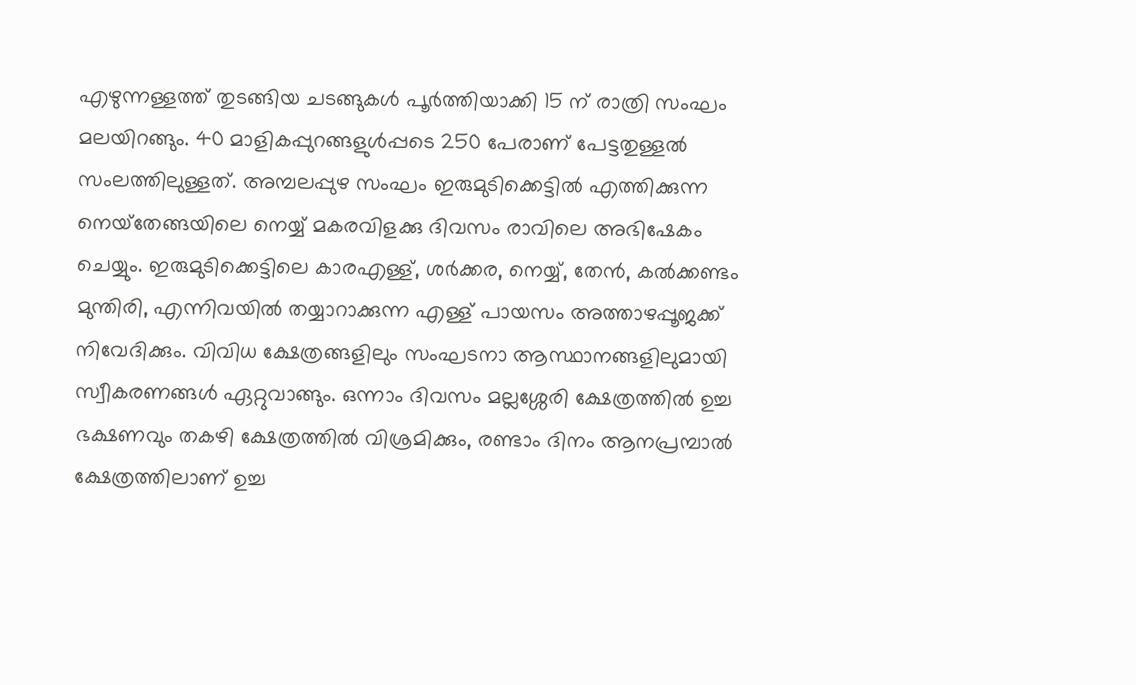എഴുന്നള്ളത്ത് തുടങ്ങിയ ചടങ്ങുകൾ പൂർത്തിയാക്കി 15 ന് രാത്രി സംഘം മലയിറങ്ങും. 40 മാളികപ്പുറങ്ങളുൾപ്പടെ 250 പേരാണ് പേട്ടതുള്ളൽ സംലത്തിലുള്ളത്. അമ്പലപ്പുഴ സംഘം ഇരുമുടിക്കെട്ടിൽ എത്തിക്കുന്ന നെയ്‌തേങ്ങയിലെ നെയ്യ് മകരവിളക്കു ദിവസം രാവിലെ അഭിഷേകം ചെയ്യും. ഇരുമുടിക്കെട്ടിലെ കാരഎള്ള്, ശർക്കര, നെയ്യ്, തേൻ, കൽക്കണ്ടം മുന്തിരി, എന്നിവയിൽ തയ്യാറാക്കുന്ന എള്ള് പായസം അത്താഴപ്പൂജക്ക് നിവേദിക്കും. വിവിധ ക്ഷേത്രങ്ങളിലും സംഘടനാ ആസ്ഥാനങ്ങളിലുമായി സ്വീകരണങ്ങൾ ഏറ്റുവാങ്ങും. ഒന്നാം ദിവസം മല്ലശ്ശേരി ക്ഷേത്രത്തിൽ ഉച്ച ഭക്ഷണവും തകഴി ക്ഷേത്രത്തിൽ വിശ്രമിക്കും, രണ്ടാം ദിനം ആനപ്രമ്പാൽ ക്ഷേത്രത്തിലാണ്‌ ഉച്ച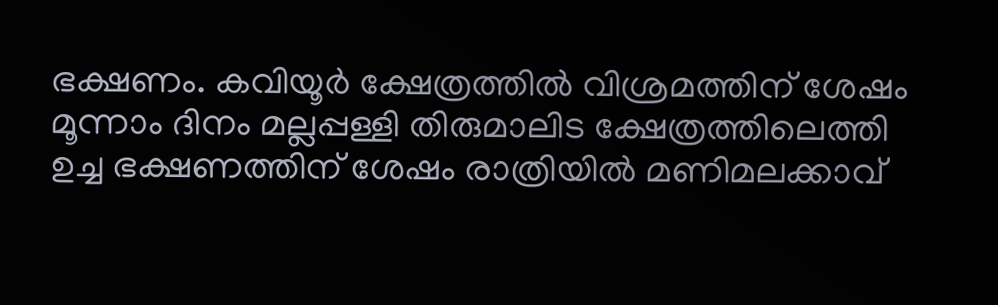ഭക്ഷണം. കവിയൂർ ക്ഷേത്രത്തിൽ വിശ്രമത്തിന്‌ ശേഷം മൂന്നാം ദിനം മല്ലപ്പള്ളി തിരുമാലിട ക്ഷേത്രത്തിലെത്തി ഉച്ച ഭക്ഷണത്തിന് ശേഷം രാത്രിയിൽ മണിമലക്കാവ്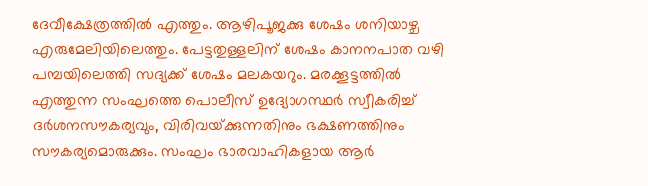ദേവീക്ഷേത്രത്തിൽ എത്തും. ആഴിപൂജക്കു ശേഷം ശനിയാഴ്ച എരുമേലിയിലെത്തും. പേട്ടതുള്ളലിന് ശേഷം കാനനപാത വഴി പമ്പയിലെത്തി സദ്യക്ക് ശേഷം മലകയറും. മരക്കൂട്ടത്തിൽ എത്തുന്ന സംഘത്തെ പൊലീസ് ഉദ്യോഗസ്ഥർ സ്വീകരിച്ച് ദർശനസൗകര്യവും, വിരിവയ്‌ക്കുന്നതിനും ഭക്ഷണത്തിനും സൗകര്യമൊരുക്കും. സംഘം ഭാരവാഹികളായ ആർ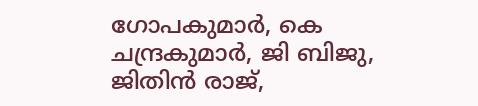ഗോപകുമാർ, കെ ചന്ദ്രകുമാർ, ജി ബിജു, ജിതിൻ രാജ്,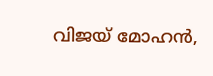വിജയ് മോഹൻ,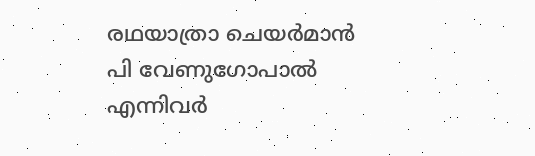രഥയാത്രാ ചെയർമാൻ പി വേണുഗോപാൽ എന്നിവർ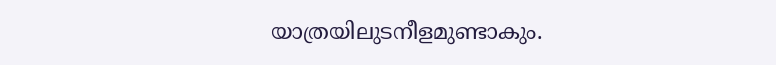യാത്രയിലുടനീളമുണ്ടാകും.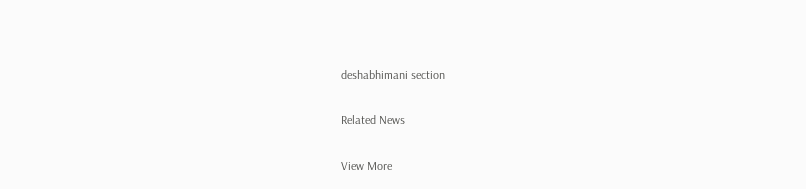deshabhimani section

Related News

View More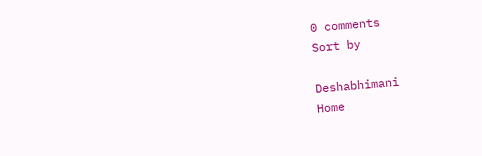0 comments
Sort by

Deshabhimani
Home